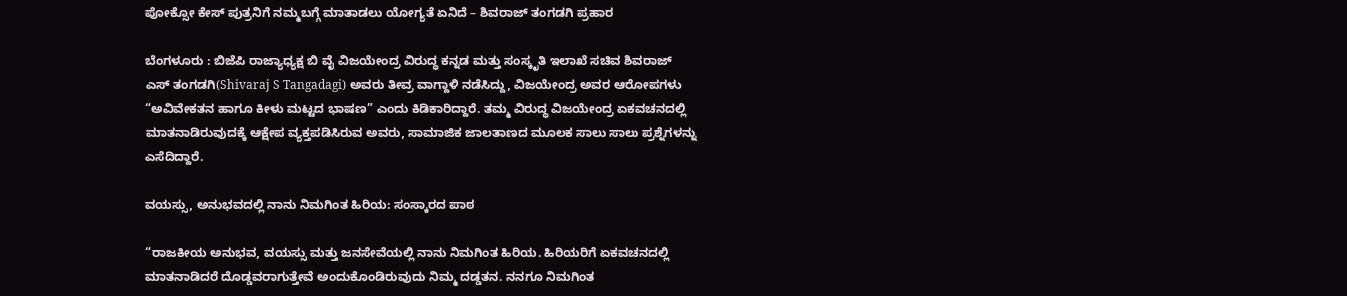ಪೋಕ್ಸೋ ಕೇಸ್ ಪುತ್ರನಿಗೆ ನಮ್ಮಬಗ್ಗೆ ಮಾತಾಡಲು ಯೋಗ್ಯತೆ ಏನಿದೆ – ಶಿವರಾಜ್ ತಂಗಡಗಿ ಪ್ರಹಾರ

ಬೆಂಗಳೂರು : ಬಿಜೆಪಿ ರಾಜ್ಯಾಧ್ಯಕ್ಷ ಬಿ ವೈ ವಿಜಯೇಂದ್ರ ವಿರುದ್ಧ ಕನ್ನಡ ಮತ್ತು ಸಂಸ್ಕೃತಿ ಇಲಾಖೆ ಸಚಿವ ಶಿವರಾಜ್ ಎಸ್‌ ತಂಗಡಗಿ(Shivaraj S Tangadagi) ಅವರು ತೀವ್ರ ವಾಗ್ದಾಳಿ ನಡೆಸಿದ್ದು, ವಿಜಯೇಂದ್ರ ಅವರ ಆರೋಪಗಳು “ಅವಿವೇಕತನ ಹಾಗೂ ಕೀಳು ಮಟ್ಟದ ಭಾಷಣ” ಎಂದು ಕಿಡಿಕಾರಿದ್ದಾರೆ. ತಮ್ಮ ವಿರುದ್ಧ ವಿಜಯೇಂದ್ರ ಏಕವಚನದಲ್ಲಿ ಮಾತನಾಡಿರುವುದಕ್ಕೆ ಆಕ್ಷೇಪ ವ್ಯಕ್ತಪಡಿಸಿರುವ ಅವರು, ಸಾಮಾಜಿಕ ಜಾಲತಾಣದ ಮೂಲಕ ಸಾಲು ಸಾಲು ಪ್ರಶ್ನೆಗಳನ್ನು ಎಸೆದಿದ್ದಾರೆ.

ವಯಸ್ಸು, ಅನುಭವದಲ್ಲಿ ನಾನು ನಿಮಗಿಂತ ಹಿರಿಯ: ಸಂಸ್ಕಾರದ ಪಾಠ

“ರಾಜಕೀಯ ಅನುಭವ, ವಯಸ್ಸು ಮತ್ತು ಜನಸೇವೆಯಲ್ಲಿ ನಾನು ನಿಮಗಿಂತ ಹಿರಿಯ. ಹಿರಿಯರಿಗೆ ಏಕವಚನದಲ್ಲಿ ಮಾತನಾಡಿದರೆ ದೊಡ್ಡವರಾಗುತ್ತೇವೆ ಅಂದುಕೊಂಡಿರುವುದು ನಿಮ್ಮ ದಡ್ಡತನ. ನನಗೂ ನಿಮಗಿಂತ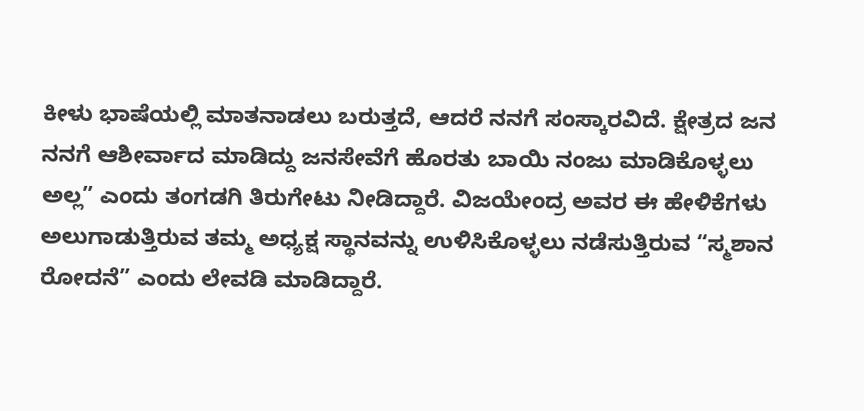ಕೀಳು ಭಾಷೆಯಲ್ಲಿ ಮಾತನಾಡಲು ಬರುತ್ತದೆ, ಆದರೆ ನನಗೆ ಸಂಸ್ಕಾರವಿದೆ. ಕ್ಷೇತ್ರದ ಜನ ನನಗೆ ಆಶೀರ್ವಾದ ಮಾಡಿದ್ದು ಜನಸೇವೆಗೆ ಹೊರತು ಬಾಯಿ ನಂಜು ಮಾಡಿಕೊಳ್ಳಲು ಅಲ್ಲ” ಎಂದು ತಂಗಡಗಿ ತಿರುಗೇಟು ನೀಡಿದ್ದಾರೆ. ವಿಜಯೇಂದ್ರ ಅವರ ಈ ಹೇಳಿಕೆಗಳು ಅಲುಗಾಡುತ್ತಿರುವ ತಮ್ಮ ಅಧ್ಯಕ್ಷ ಸ್ಥಾನವನ್ನು ಉಳಿಸಿಕೊಳ್ಳಲು ನಡೆಸುತ್ತಿರುವ “ಸ್ಮಶಾನ ರೋದನೆ” ಎಂದು ಲೇವಡಿ ಮಾಡಿದ್ದಾರೆ.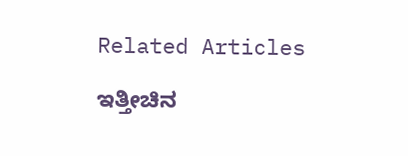Related Articles

ಇತ್ತೀಚಿನ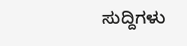ಸುದ್ದಿಗಳು